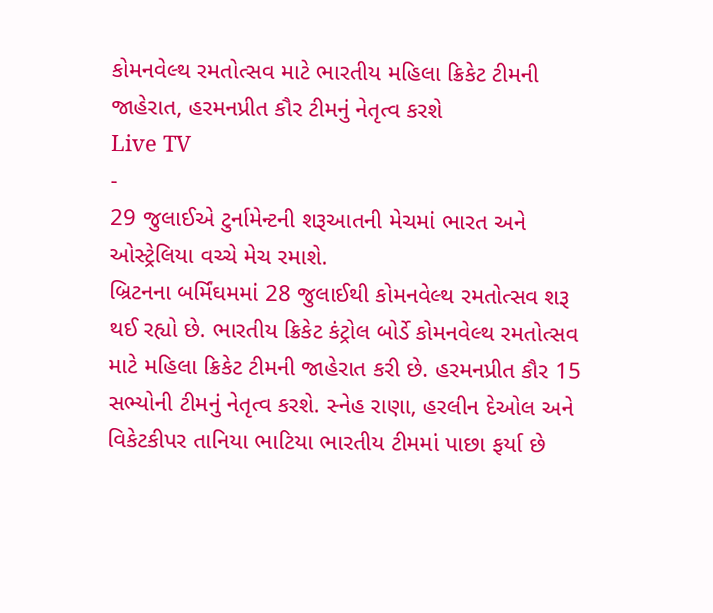કોમનવેલ્થ રમતોત્સવ માટે ભારતીય મહિલા ક્રિકેટ ટીમની જાહેરાત, હરમનપ્રીત કૌર ટીમનું નેતૃત્વ કરશે
Live TV
-
29 જુલાઈએ ટુર્નામેન્ટની શરૂઆતની મેચમાં ભારત અને ઓસ્ટ્રેલિયા વચ્ચે મેચ રમાશે.
બ્રિટનના બર્મિંઘમમાં 28 જુલાઈથી કોમનવેલ્થ રમતોત્સવ શરૂ થઈ રહ્યો છે. ભારતીય ક્રિકેટ કંટ્રોલ બોર્ડે કોમનવેલ્થ રમતોત્સવ માટે મહિલા ક્રિકેટ ટીમની જાહેરાત કરી છે. હરમનપ્રીત કૌર 15 સભ્યોની ટીમનું નેતૃત્વ કરશે. સ્નેહ રાણા, હરલીન દેઓલ અને વિકેટકીપર તાનિયા ભાટિયા ભારતીય ટીમમાં પાછા ફર્યા છે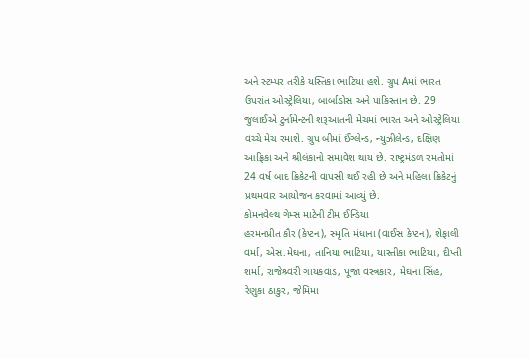અને સ્ટમ્પર તરીકે યસ્તિકા ભાટિયા હશે. ગ્રુપ Aમાં ભારત ઉપરાંત ઓસ્ટ્રેલિયા, બાર્બાડોસ અને પાકિસ્તાન છે. 29 જુલાઈએ ટુર્નામેન્ટની શરૂઆતની મેચમાં ભારત અને ઓસ્ટ્રેલિયા વચ્ચે મેચ રમાશે. ગ્રુપ બીમાં ઈંગ્લેન્ડ, ન્યુઝીલેન્ડ, દક્ષિણ આફ્રિકા અને શ્રીલંકાનો સમાવેશ થાય છે. રાષ્ટ્રમંડળ રમતોમાં 24 વર્ષ બાદ ક્રિકેટની વાપસી થઈ રહી છે અને મહિલા ક્રિકેટનું પ્રથમવાર આયોજન કરવામાં આવ્યું છે.
કોમનવેલ્થ ગેમ્સ માટેની ટીમ ઈન્ડિયા
હરમનપ્રીત કૌર (કેપ્ટન), સ્મૃતિ મંધાના (વાઈસ કેપ્ટન), શેફાલી વર્મા, એસ.મેઘના, તાનિયા ભાટિયા, યાસ્તીકા ભાટિયા, દીપ્તી શર્મા, રાજેશ્ર્વરી ગાયકવાડ, પૂજા વસ્ત્રકાર, મેઘના સિંહ, રેણુકા ઠાકુર, જેમિમા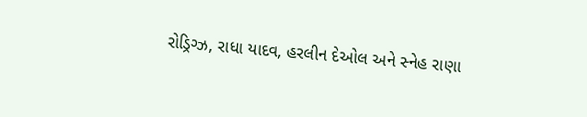રોડ્રિગ્ઝ, રાધા યાદવ, હરલીન દેઓલ અને સ્નેહ રાણા